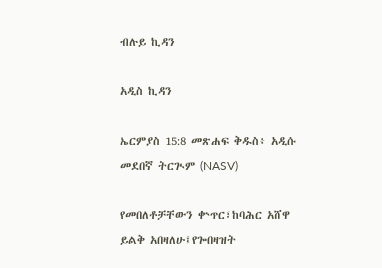ብሉይ ኪዳን

አዲስ ኪዳን

ኤርምያስ 15:8 መጽሐፍ ቅዱስ፥ አዲሱ መደበኛ ትርጒም (NASV)

የመበለቶቻቸውን ቍጥር፣ከባሕር አሸዋ ይልቅ አበዛለሁ፤የጐበዛዝት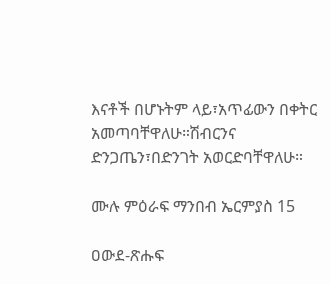እናቶች በሆኑትም ላይ፣አጥፊውን በቀትር አመጣባቸዋለሁ።ሽብርንና ድንጋጤን፣በድንገት አወርድባቸዋለሁ።

ሙሉ ምዕራፍ ማንበብ ኤርምያስ 15

ዐውደ-ጽሑፍ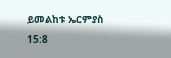ይመልከቱ ኤርምያስ 15:8